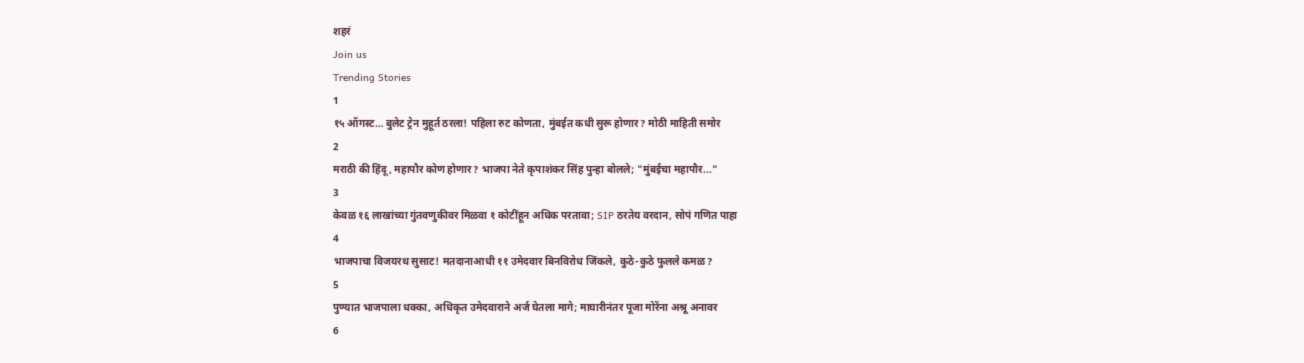शहरं
Join us
Trending Stories
1
१५ ऑगस्ट… बुलेट ट्रेन मुहूर्त ठरला! पहिला रुट कोणता, मुंबईत कधी सुरू होणार? मोठी माहिती समोर
2
मराठी की हिंदू, महापौर कोण होणार? भाजपा नेते कृपाशंकर सिंह पुन्हा बोलले; "मुंबईचा महापौर..."
3
केवळ १६ लाखांच्या गुंतवणुकीवर मिळवा १ कोटींहून अधिक परतावा; SIP ठरतेय वरदान, सोपं गणित पाहा
4
भाजपाचा विजयरथ सुसाट! मतदानाआधी ११ उमेदवार बिनविरोध जिंकले, कुठे-कुठे फुलले कमळ?
5
पुण्यात भाजपाला धक्का, अधिकृत उमेदवाराने अर्ज घेतला मागे; माघारीनंतर पूजा मोरेंना अश्रू अनावर
6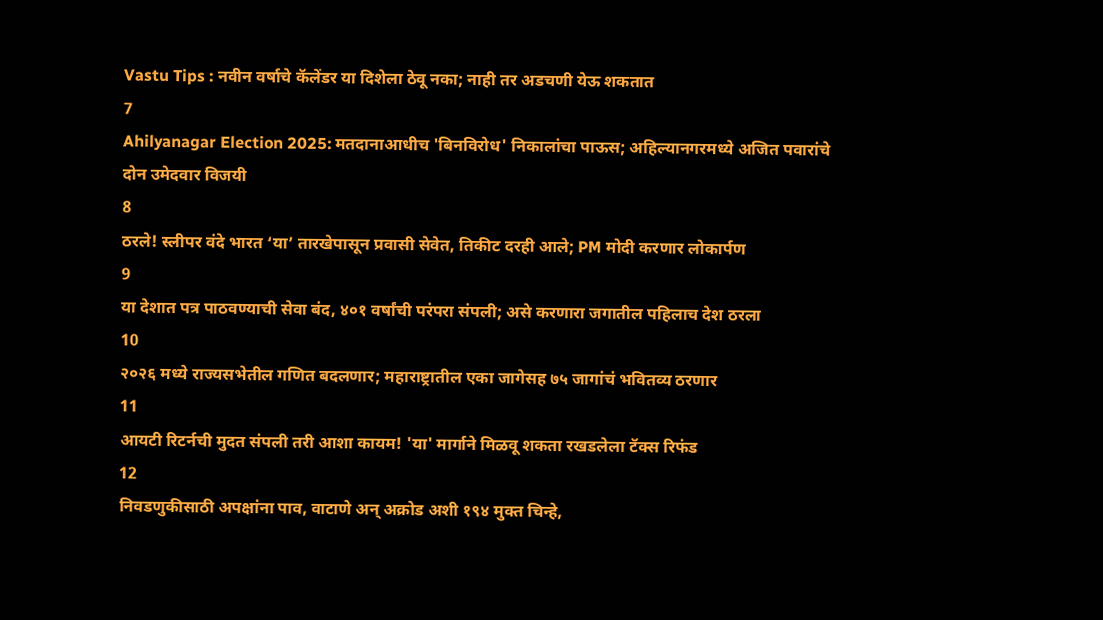Vastu Tips : नवीन वर्षाचे कॅलेंडर या दिशेला ठेवू नका; नाही तर अडचणी येऊ शकतात
7
Ahilyanagar Election 2025: मतदानाआधीच 'बिनविरोध' निकालांचा पाऊस; अहिल्यानगरमध्ये अजित पवारांचे दोन उमेदवार विजयी
8
ठरले! स्लीपर वंदे भारत ‘या’ तारखेपासून प्रवासी सेवेत, तिकीट दरही आले; PM मोदी करणार लोकार्पण
9
या देशात पत्र पाठवण्याची सेवा बंद, ४०१ वर्षांची परंपरा संपली; असे करणारा जगातील पहिलाच देश ठरला
10
२०२६ मध्ये राज्यसभेतील गणित बदलणार; महाराष्ट्रातील एका जागेसह ७५ जागांचं भवितव्य ठरणार
11
आयटी रिटर्नची मुदत संपली तरी आशा कायम! 'या' मार्गाने मिळवू शकता रखडलेला टॅक्स रिफंड
12
निवडणुकीसाठी अपक्षांना पाव, वाटाणे अन् अक्रोड अशी १९४ मुक्त चिन्हे,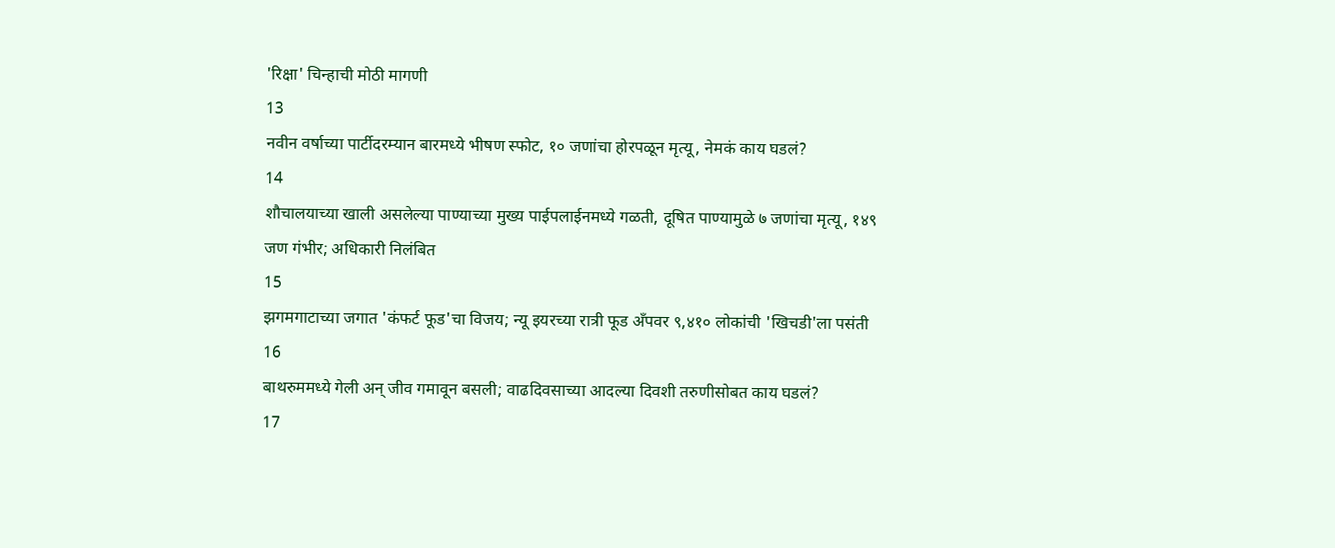'रिक्षा' चिन्हाची मोठी मागणी
13
नवीन वर्षाच्या पार्टीदरम्यान बारमध्ये भीषण स्फोट, १० जणांचा होरपळून मृत्यू, नेमकं काय घडलं?
14
शौचालयाच्या खाली असलेल्या पाण्याच्या मुख्य पाईपलाईनमध्ये गळती, दूषित पाण्यामुळे ७ जणांचा मृत्यू, १४९ जण गंभीर; अधिकारी निलंबित
15
झगमगाटाच्या जगात 'कंफर्ट फूड'चा विजय; न्यू इयरच्या रात्री फूड अँपवर ९,४१० लोकांची 'खिचडी'ला पसंती
16
बाथरुममध्ये गेली अन् जीव गमावून बसली; वाढदिवसाच्या आदल्या दिवशी तरुणीसोबत काय घडलं?
17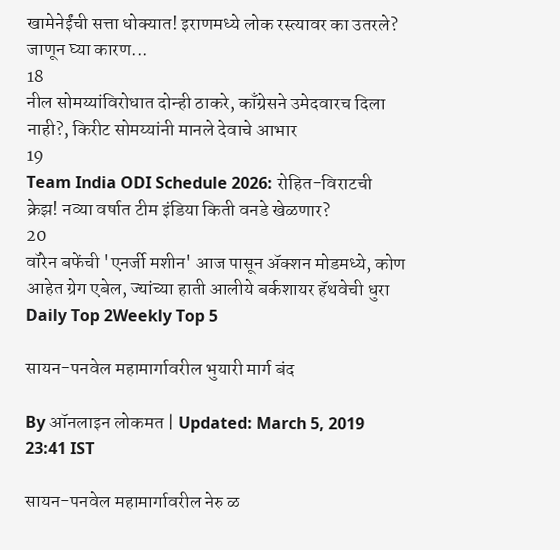खामेनेईंची सत्ता धोक्यात! इराणमध्ये लोक रस्त्यावर का उतरले? जाणून घ्या कारण...
18
नील सोमय्यांविरोधात दोन्ही ठाकरे, काँग्रेसने उमेदवारच दिला नाही?, किरीट सोमय्यांनी मानले देवाचे आभार
19
Team India ODI Schedule 2026: रोहित-विराटची क्रेझ! नव्या वर्षात टीम इंडिया किती वनडे खेळणार?
20
वॉरेन बफेंची 'एनर्जी मशीन' आज पासून अ‍ॅक्शन मोडमध्ये, कोण आहेत ग्रेग एबेल, ज्यांच्या हाती आलीये बर्कशायर हॅथवेची धुरा
Daily Top 2Weekly Top 5

सायन-पनवेल महामार्गावरील भुयारी मार्ग बंद

By ऑनलाइन लोकमत | Updated: March 5, 2019 23:41 IST

सायन-पनवेल महामार्गावरील नेरु ळ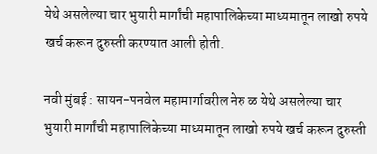येथे असलेल्या चार भुयारी मार्गांची महापालिकेच्या माध्यमातून लाखो रुपये खर्च करून दुरुस्ती करण्यात आली होती.

नवी मुंबई : सायन-पनवेल महामार्गावरील नेरु ळ येथे असलेल्या चार भुयारी मार्गांची महापालिकेच्या माध्यमातून लाखो रुपये खर्च करून दुरुस्ती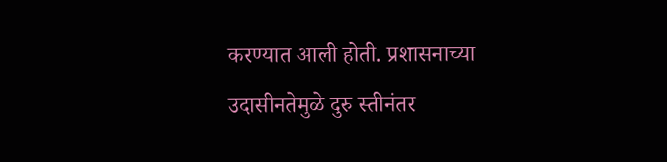करण्यात आली होती. प्रशासनाच्या उदासीनतेमुळे दुरु स्तीनंतर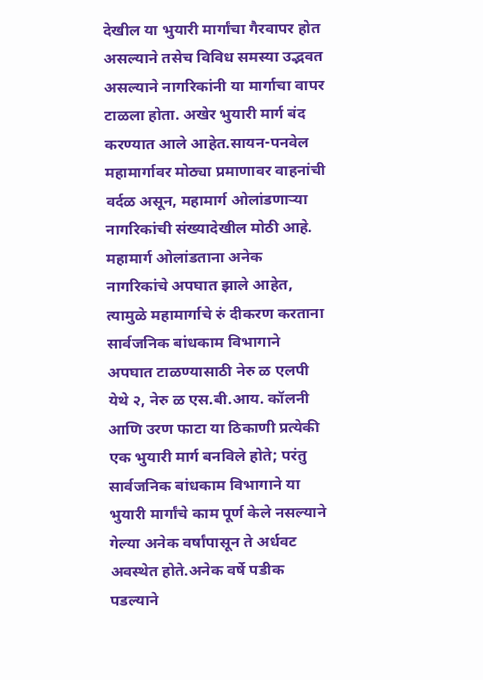देखील या भुयारी मार्गांचा गैरवापर होत असल्याने तसेच विविध समस्या उद्भवत असल्याने नागरिकांनी या मार्गाचा वापर टाळला होता. अखेर भुयारी मार्ग बंद करण्यात आले आहेत.सायन-पनवेल महामार्गावर मोठ्या प्रमाणावर वाहनांची वर्दळ असून, महामार्ग ओलांडणाऱ्या नागरिकांची संख्यादेखील मोठी आहे. महामार्ग ओलांडताना अनेक नागरिकांचे अपघात झाले आहेत, त्यामुळे महामार्गाचे रुं दीकरण करताना सार्वजनिक बांधकाम विभागाने अपघात टाळण्यासाठी नेरु ळ एलपी येथे २, नेरु ळ एस.बी.आय. कॉलनी आणि उरण फाटा या ठिकाणी प्रत्येकी एक भुयारी मार्ग बनविले होते; परंतु सार्वजनिक बांधकाम विभागाने या भुयारी मार्गांचे काम पूर्ण केले नसल्याने गेल्या अनेक वर्षांपासून ते अर्धवट अवस्थेत होते.अनेक वर्षे पडीक पडल्याने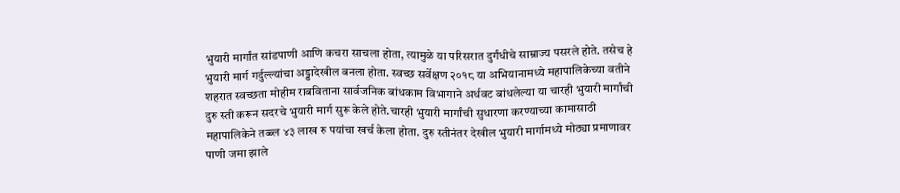भुयारी मार्गांत सांडपाणी आणि कचरा साचला होता, त्यामुळे या परिसरात दुर्गंधीचे साम्राज्य पसरले होते. तसेच हे भुयारी मार्ग गर्दुल्ल्यांचा अड्डादेखील बनला होता. स्वच्छ सर्वेक्षण २०१८ या अभियानामध्ये महापालिकेच्या वतीने शहरात स्वच्छता मोहीम राबविताना सार्वजनिक बांधकाम विभागाने अर्धवट बांधलेल्या या चारही भुयारी मार्गांची दुरु स्ती करून सदरचे भुयारी मार्ग सुरू केले होते.चारही भुयारी मार्गांची सुधारणा करण्याच्या कामासाठी महापालिकेने तब्ब्ल ४३ लाख रु पयांचा खर्च केला होता. दुरु स्तीनंतर देखील भुयारी मार्गामध्ये मोठ्या प्रमाणावर पाणी जमा झाले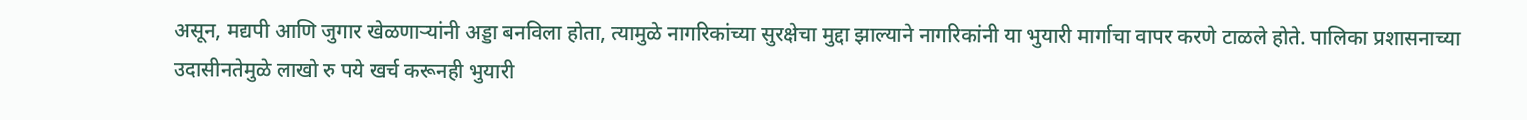असून, मद्यपी आणि जुगार खेळणाऱ्यांनी अड्डा बनविला होता, त्यामुळे नागरिकांच्या सुरक्षेचा मुद्दा झाल्याने नागरिकांनी या भुयारी मार्गाचा वापर करणे टाळले होते. पालिका प्रशासनाच्या उदासीनतेमुळे लाखो रु पये खर्च करूनही भुयारी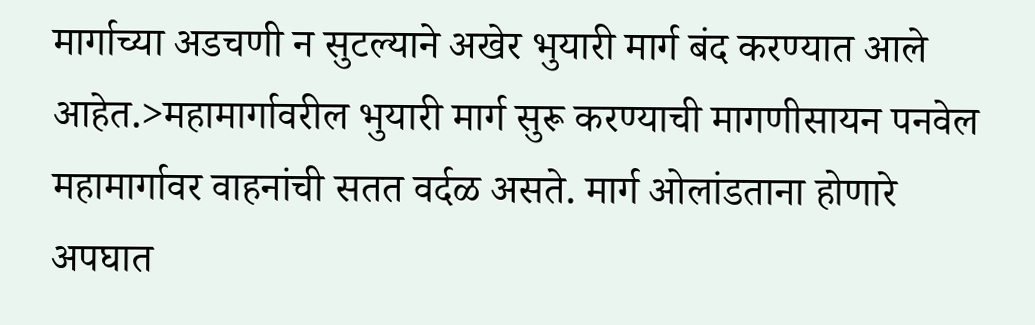मार्गाच्या अडचणी न सुटल्याने अखेर भुयारी मार्ग बंद करण्यात आले आहेत.>महामार्गावरील भुयारी मार्ग सुरू करण्याची मागणीसायन पनवेल महामार्गावर वाहनांची सतत वर्दळ असते. मार्ग ओलांडताना होणारे अपघात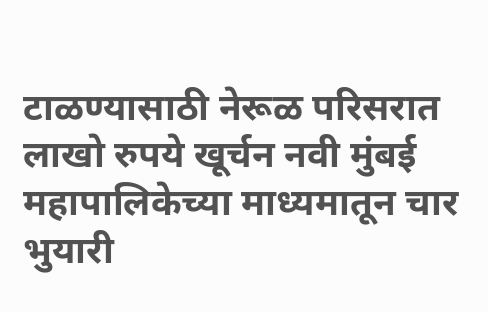टाळण्यासाठी नेरूळ परिसरात लाखो रुपये खूर्चन नवी मुंबई महापालिकेच्या माध्यमातून चार भुयारी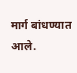मार्ग बांधण्यात आले.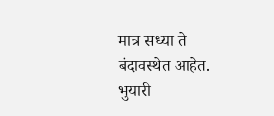मात्र सध्या ते बंदावस्थेत आहेत. भुयारी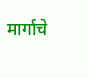मार्गाचे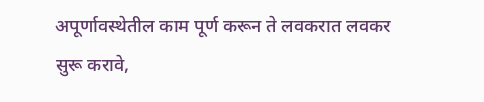अपूर्णावस्थेतील काम पूर्ण करून ते लवकरात लवकर सुरू करावे,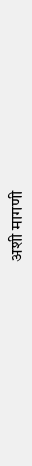अशी मागणी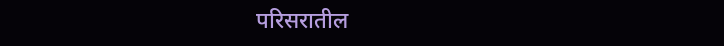परिसरातील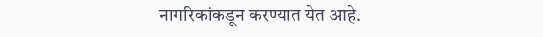नागरिकांकडून करण्यात येत आहे.